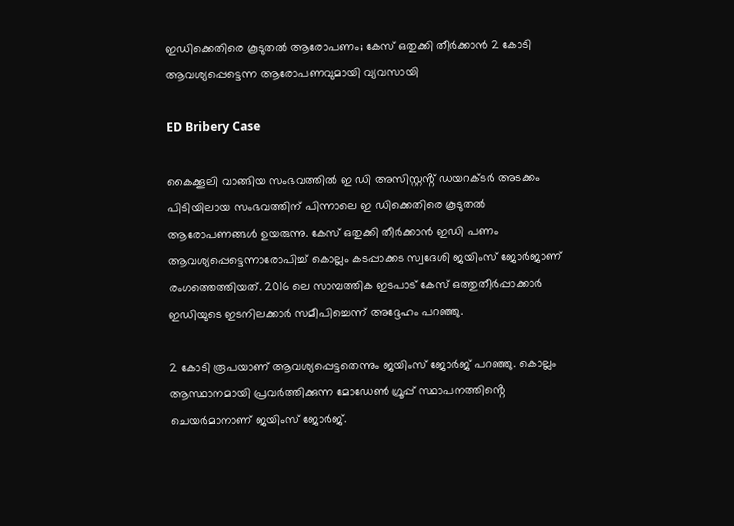ഇഡിക്കെതിരെ കൂടുതൽ ആരോപണം; കേസ് ഒതുക്കി തീർക്കാൻ 2 കോടി ആവശ്യപ്പെട്ടെന്ന ആരോപണവുമായി വ്യവസായി

ED Bribery Case

കൈക്കൂലി വാങ്ങിയ സംഭവത്തിൽ ഇ ഡി അസിസ്റ്റൻ്റ് ഡയറക്ടർ അടക്കം പിടിയിലായ സംഭവത്തിന് പിന്നാലെ ഇ ഡിക്കെതിരെ കൂടുതൽ ആരോപണങ്ങൾ ഉയരുന്നു. കേസ് ഒതുക്കി തീർക്കാൻ ഇഡി പണം ആവശ്യപ്പെട്ടെന്നാരോപിച്ച് കൊല്ലം കടപ്പാക്കട സ്വദേശി ജയിംസ് ജോർജാണ് രംഗത്തെത്തിയത്. 2016 ലെ സാമ്പത്തിക ഇടപാട് കേസ് ഒത്തുതീർപ്പാക്കാർ ഇഡിയുടെ ഇടനിലക്കാർ സമീപിച്ചെന്ന് അദ്ദേഹം പറഞ്ഞു.

2 കോടി രൂപയാണ് ആവശ്യപ്പെട്ടതെന്നും ജയിംസ് ജോർജ് പറഞ്ഞു. കൊല്ലം ആസ്ഥാനമായി പ്രവർത്തിക്കുന്ന മോഡേൺ ഗ്രൂപ്പ് സ്ഥാപനത്തിൻ്റെ ചെയർമാനാണ് ജയിംസ് ജോർജ്.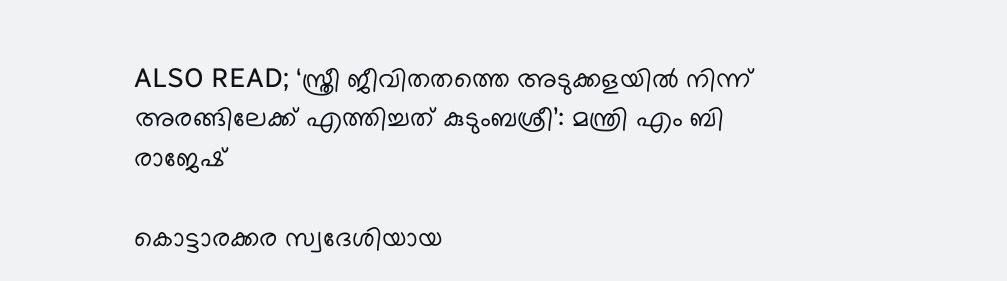ALSO READ; ‘സ്ത്രീ ജീവിതതത്തെ അടുക്കളയിൽ നിന്ന് അരങ്ങിലേക്ക് എത്തിച്ചത് കുടുംബശ്രീ’: മന്ത്രി എം ബി രാജേഷ്

കൊട്ടാരക്കര സ്വദേശിയായ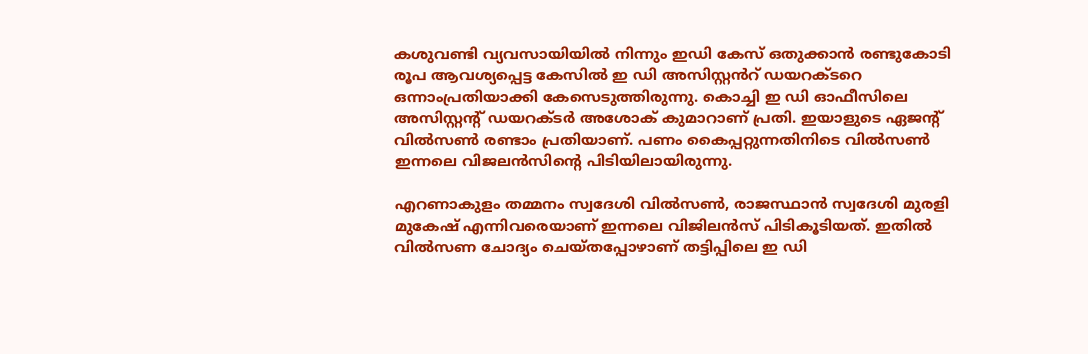കശുവണ്ടി വ്യവസായിയിൽ നിന്നും ഇഡി കേസ് ഒതുക്കാൻ രണ്ടുകോടി രൂപ ആവശ്യപ്പെട്ട കേസിൽ ഇ ഡി അസിസ്റ്റൻറ് ഡയറക്ടറെ ഒന്നാംപ്രതിയാക്കി കേസെടുത്തിരുന്നു. കൊച്ചി ഇ ഡി ഓഫീസിലെ അസിസ്റ്റൻ്റ് ഡയറക്ടർ അശോക് കുമാറാണ് പ്രതി. ഇയാളുടെ ഏജൻ്റ് വിൽസൺ രണ്ടാം പ്രതിയാണ്. പണം കൈപ്പറ്റുന്നതിനിടെ വിൽസൺ ഇന്നലെ വിജലൻസിൻ്റെ പിടിയിലായിരുന്നു.

എറണാകുളം തമ്മനം സ്വദേശി വിൽസൺ, രാജസ്ഥാൻ സ്വദേശി മുരളി മുകേഷ് എന്നിവരെയാണ് ഇന്നലെ വിജിലൻസ് പിടികൂടിയത്. ഇതിൽ വിൽസണ ചോദ്യം ചെയ്തപ്പോഴാണ് തട്ടിപ്പിലെ ഇ ഡി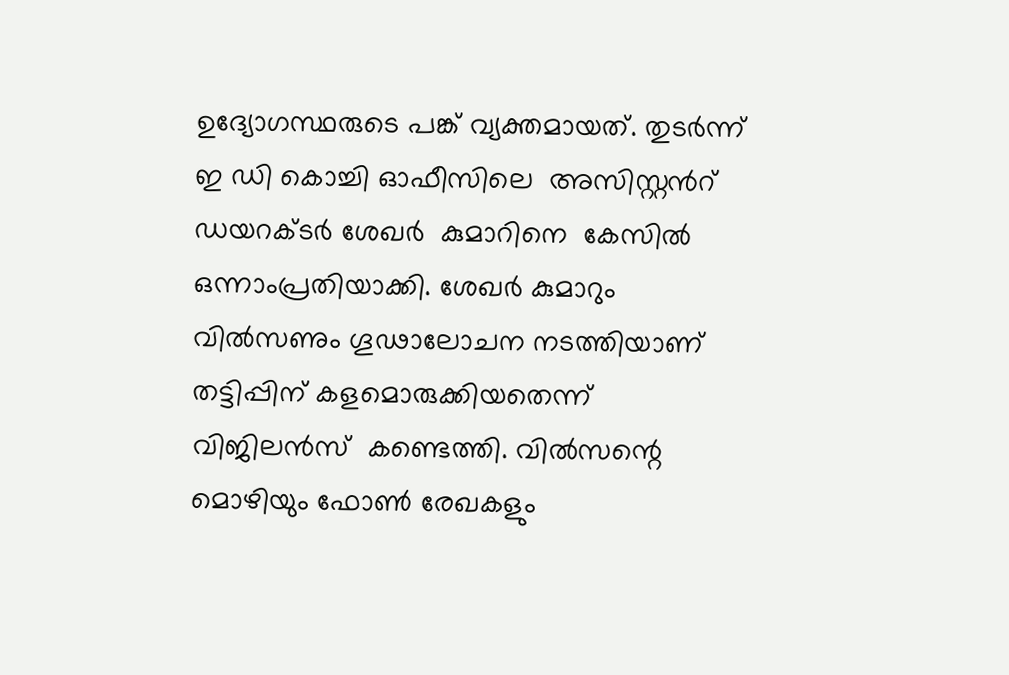ഉദ്യോഗസ്ഥരുടെ പങ്ക് വ്യക്തമായത്. തുടർന്ന് ഇ ഡി കൊച്ചി ഓഫീസിലെ  അസിസ്റ്റൻറ് ഡയറക്ടർ ശേഖർ  കുമാറിനെ  കേസിൽ ഒന്നാംപ്രതിയാക്കി. ശേഖർ കുമാറും വിൽസണും ഗൂഢാലോചന നടത്തിയാണ് തട്ടിപ്പിന് കളമൊരുക്കിയതെന്ന് വിജിലൻസ്  കണ്ടെത്തി. വിൽസന്റെ മൊഴിയും ഫോൺ രേഖകളും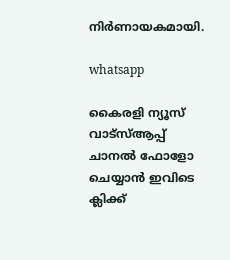നിർണായകമായി.

whatsapp

കൈരളി ന്യൂസ് വാട്‌സ്ആപ്പ് ചാനല്‍ ഫോളോ ചെയ്യാന്‍ ഇവിടെ ക്ലിക്ക്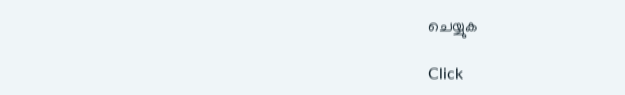ചെയ്യുക

Click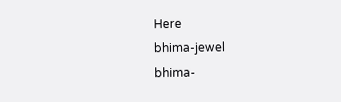Here
bhima-jewel
bhima-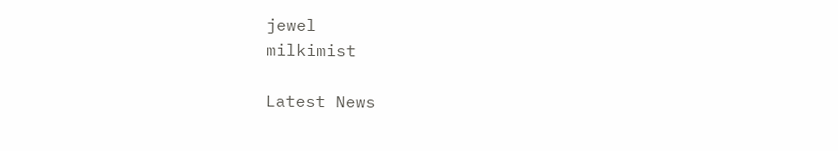jewel
milkimist

Latest News